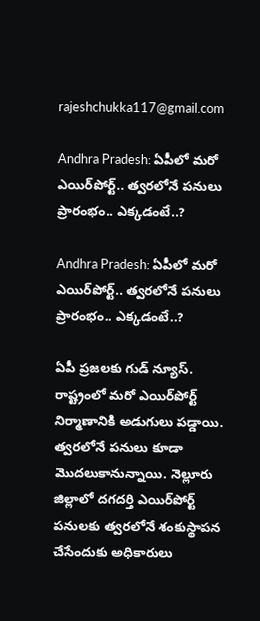rajeshchukka117@gmail.com

Andhra Pradesh: ఏపీలో మరో ఎయిర్‌పోర్ట్.. త్వరలోనే పనులు ప్రారంభం.. ఎక్కడంటే..?

Andhra Pradesh: ఏపీలో మరో ఎయిర్‌పోర్ట్.. త్వరలోనే పనులు ప్రారంభం.. ఎక్కడంటే..?

ఏపీ ప్రజలకు గుడ్ న్యూస్. రాష్ట్రంలో మరో ఎయిర్‌పోర్ట్‌ నిర్మాణానికి అడుగులు పడ్డాయి. త్వరలోనే పనులు కూడా మొదలుకానున్నాయి. నెల్లూరు జిల్లాలో దగదర్తి ఎయిర్‌పోర్ట్‌ పనులకు త్వరలోనే శంకుస్థాపన చేసేందుకు అధికారులు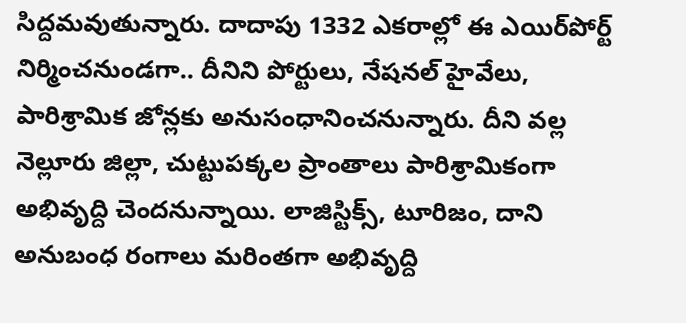సిద్దమవుతున్నారు. దాదాపు 1332 ఎకరాల్లో ఈ ఎయిర్‌పోర్ట్ నిర్మించనుండగా.. దీనిని పోర్టులు, నేషనల్ హైవేలు, పారిశ్రామిక జోన్లకు అనుసంధానించనున్నారు. దీని వల్ల నెల్లూరు జిల్లా, చుట్టుపక్కల ప్రాంతాలు పారిశ్రామికంగా అభివృద్ది చెందనున్నాయి. లాజిస్టిక్స్, టూరిజం, దాని అనుబంధ రంగాలు మరింతగా అభివృద్ది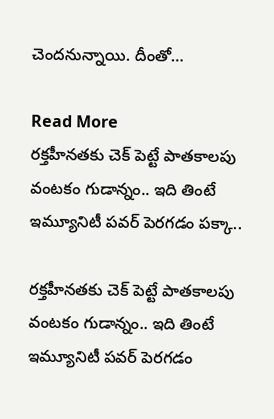చెందనున్నాయి. దీంతో…

Read More
రక్తహీనతకు చెక్ పెట్టే పాతకాలపు వంటకం గుడాన్నం.. ఇది తింటే ఇమ్యూనిటీ పవర్ పెరగడం పక్కా..

రక్తహీనతకు చెక్ పెట్టే పాతకాలపు వంటకం గుడాన్నం.. ఇది తింటే ఇమ్యూనిటీ పవర్ పెరగడం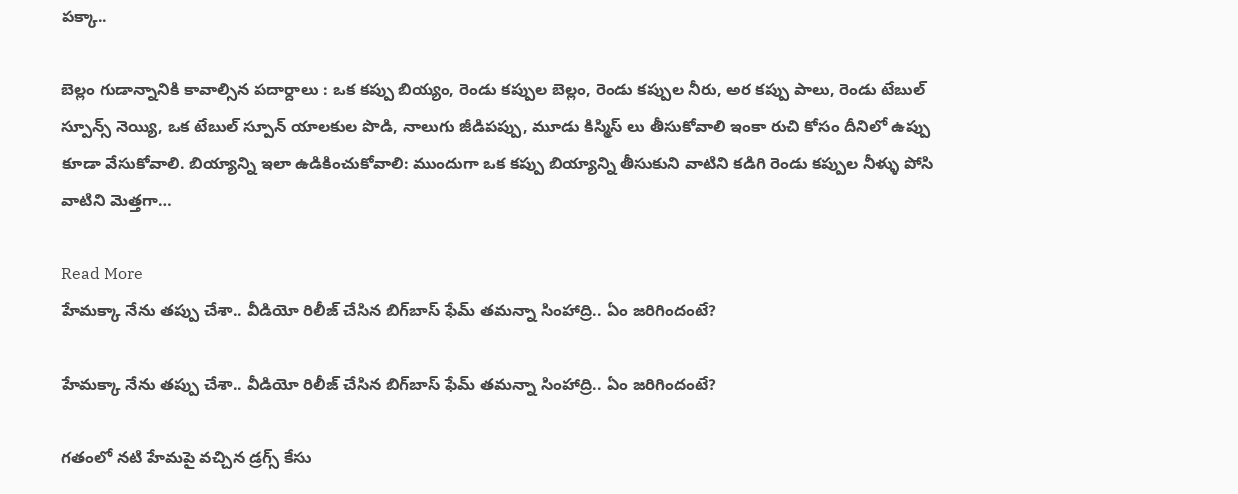పక్కా..

బెల్లం గుడాన్నానికి కావాల్సిన పదార్దాలు : ఒక కప్పు బియ్యం, రెండు కప్పుల బెల్లం, రెండు కప్పుల నీరు, అర కప్పు పాలు, రెండు టేబుల్ స్పూన్స్ నెయ్యి, ఒక టేబుల్ స్పూన్ యాలకుల పొడి, నాలుగు జీడిపప్పు, మూడు కిస్మిస్ లు తీసుకోవాలి ఇంకా రుచి కోసం దీనిలో ఉప్పు కూడా వేసుకోవాలి. బియ్యాన్ని ఇలా ఉడికించుకోవాలి: ముందుగా ఒక కప్పు బియ్యాన్ని తీసుకుని వాటిని కడిగి రెండు కప్పుల నీళ్ళు పోసి వాటిని మెత్తగా…

Read More
హేమక్కా నేను తప్పు చేశా.. వీడియో రిలీజ్ చేసిన బిగ్‌బాస్‌ ఫేమ్‌ తమన్నా సింహాద్రి.. ఏం జరిగిందంటే?

హేమక్కా నేను తప్పు చేశా.. వీడియో రిలీజ్ చేసిన బిగ్‌బాస్‌ ఫేమ్‌ తమన్నా సింహాద్రి.. ఏం జరిగిందంటే?

గతంలో నటి హేమపై వచ్చిన డ్రగ్స్‌ కేసు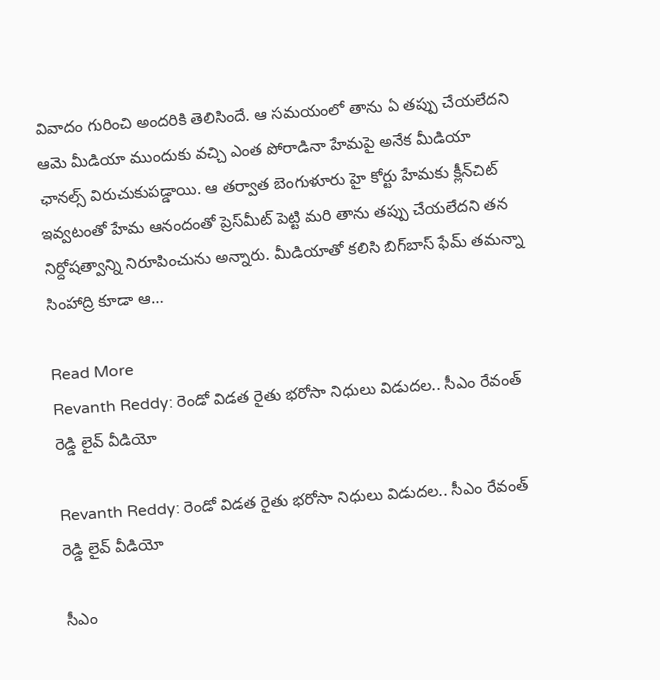వివాదం గురించి అందరికి తెలిసిందే. ఆ సమయంలో తాను ఏ తప్పు చేయలేదని ఆమె మీడియా ముందుకు వచ్చి ఎంత పోరాడినా హేమపై అనేక మీడియా ఛానల్స్‌ విరుచుకుపడ్డాయి. ఆ తర్వాత బెంగుళూరు హై కోర్టు హేమకు క్లీన్‌చిట్‌ ఇవ్వటంతో హేమ ఆనందంతో ప్రెస్‌మీట్‌ పెట్టి మరి తాను తప్పు చేయలేదని తన నిర్దోషత్వాన్ని నిరూపించును అన్నారు. మీడియాతో కలిసి బిగ్‌బాస్‌ ఫేమ్‌ తమన్నా సింహాద్రి కూడా ఆ…

Read More
Revanth Reddy: రెండో విడత రైతు భరోసా నిధులు విడుదల.. సీఎం రేవంత్ రెడ్డి లైవ్ వీడియో

Revanth Reddy: రెండో విడత రైతు భరోసా నిధులు విడుదల.. సీఎం రేవంత్ రెడ్డి లైవ్ వీడియో

సీఎం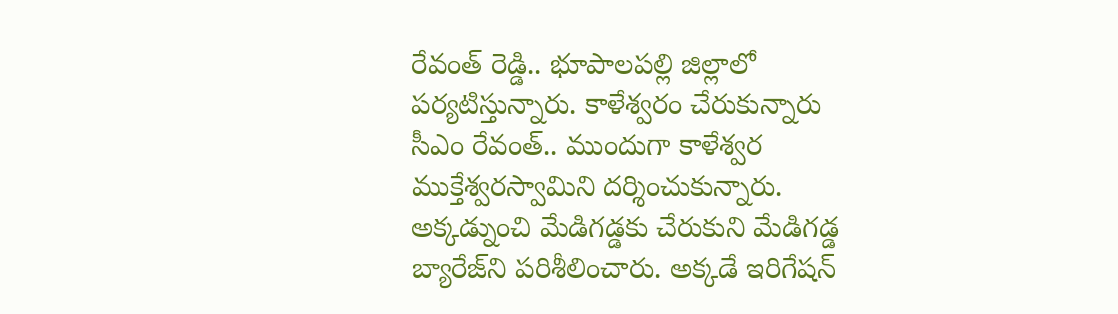రేవంత్ రెడ్డి.. భూపాలపల్లి జిల్లాలో పర్యటిస్తున్నారు. కాళేశ్వరం చేరుకున్నారు సీఎం రేవంత్.. ముందుగా కాళేశ్వర ముక్తేశ్వరస్వామిని దర్శించుకున్నారు. అక్కడ్నుంచి మేడిగడ్డకు చేరుకుని మేడిగడ్డ బ్యారేజ్‌ని పరిశీలించారు. అక్కడే ఇరిగేషన్‌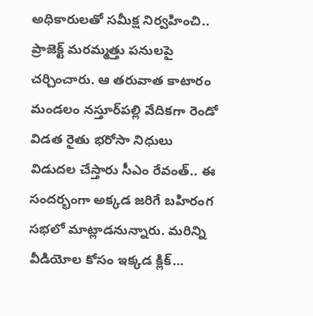అధికారులతో సమీక్ష నిర్వహించి.. ప్రాజెక్ట్ మరమ్మత్తు పనులపై చర్చించారు. ఆ తరువాత కాటారం మండలం నస్తూర్‌పల్లి వేదికగా రెండో విడత రైతు భరోసా నిధులు విడుదల చేస్తారు సీఎం రేవంత్.. ఈ సందర్భంగా అక్కడ జరిగే బహిరంగ సభలో మాట్లాడనున్నారు. మరిన్ని వీడియోల కోసం ఇక్కడ క్లిక్…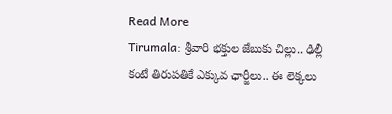Read More
Tirumala: శ్రీవారి భక్తుల జేబుకు చిల్లు.. ఢిల్లీ కంటే తిరుపతికే ఎక్కువ ఛార్జీలు.. ఈ లెక్కలు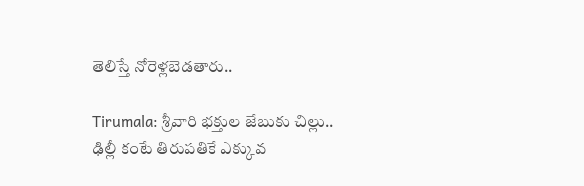తెలిస్తే నోరెళ్లబెడతారు..

Tirumala: శ్రీవారి భక్తుల జేబుకు చిల్లు.. ఢిల్లీ కంటే తిరుపతికే ఎక్కువ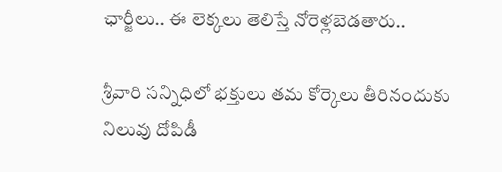ఛార్జీలు.. ఈ లెక్కలు తెలిస్తే నోరెళ్లబెడతారు..

శ్రీవారి సన్నిధిలో భక్తులు తమ కోర్కెలు తీరినందుకు నిలువు దోపిడీ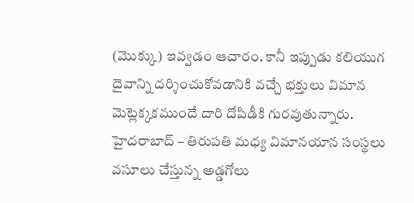(మొక్కు) ఇవ్వడం ఆచారం. కానీ ఇప్పుడు కలియుగ దైవాన్ని దర్శించుకోవడానికి వచ్చే భక్తులు విమాన మెట్లెక్కకముందే దారి దోపిడీకి గురవుతున్నారు. హైదరాబాద్ – తిరుపతి మధ్య విమానయాన సంస్థలు వసూలు చేస్తున్న అడ్డగోలు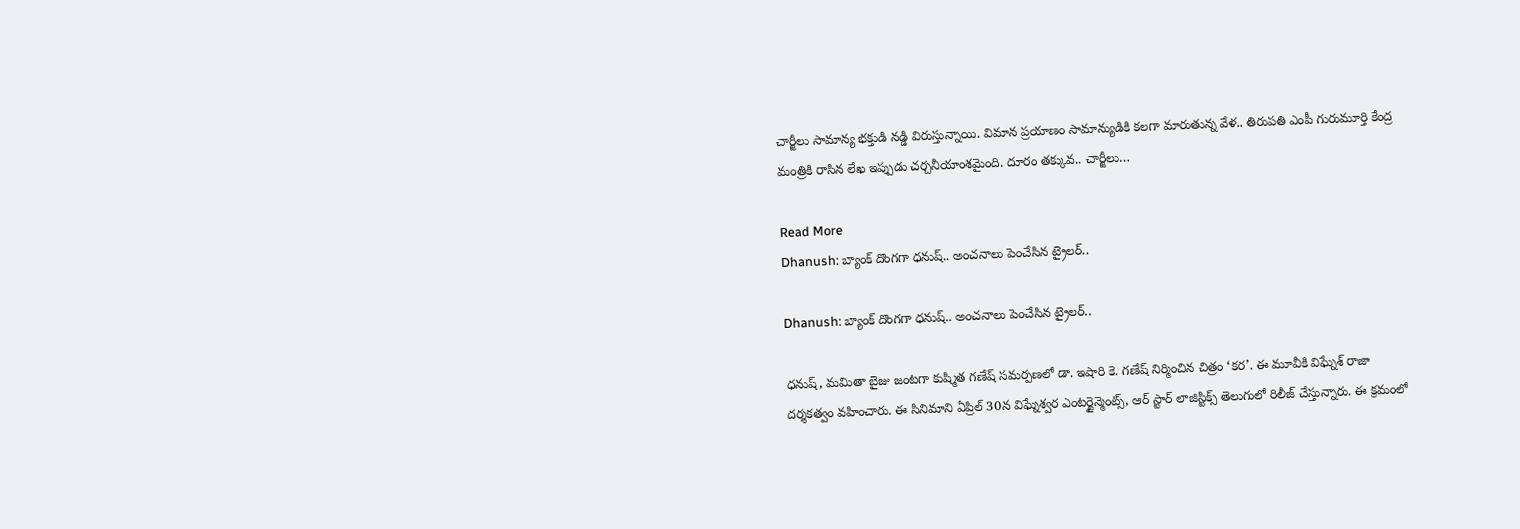చార్జీలు సామాన్య భక్తుడి నడ్డి విరుస్తున్నాయి. విమాన ప్రయాణం సామాన్యుడికి కలగా మారుతున్న వేళ.. తిరుపతి ఎంపీ గురుమూర్తి కేంద్ర మంత్రికి రాసిన లేఖ ఇప్పుడు చర్చనీయాంశమైంది. దూరం తక్కువ.. చార్జీలు…

Read More
Dhanush: బ్యాంక్ దొంగగా ధనుష్.. అంచనాలు పెంచేసిన ట్రైలర్..

Dhanush: బ్యాంక్ దొంగగా ధనుష్.. అంచనాలు పెంచేసిన ట్రైలర్..

ధనుష్, మమితా బైజు జంటగా కుష్మిత గణేష్ సమర్పణలో డా. ఇషారి కె. గణేష్ నిర్మించిన చిత్రం ‘కర’. ఈ మూవీకి విఘ్నేశ్ రాజా దర్శకత్వం వహించారు. ఈ సినిమాని ఏప్రిల్ 30న విఘ్నేశ్వర ఎంటర్టైన్మెంట్స్, ఆర్ స్టార్ లాజిస్టిక్స్ తెలుగులో రిలీజ్ చేస్తున్నారు. ఈ క్రమంలో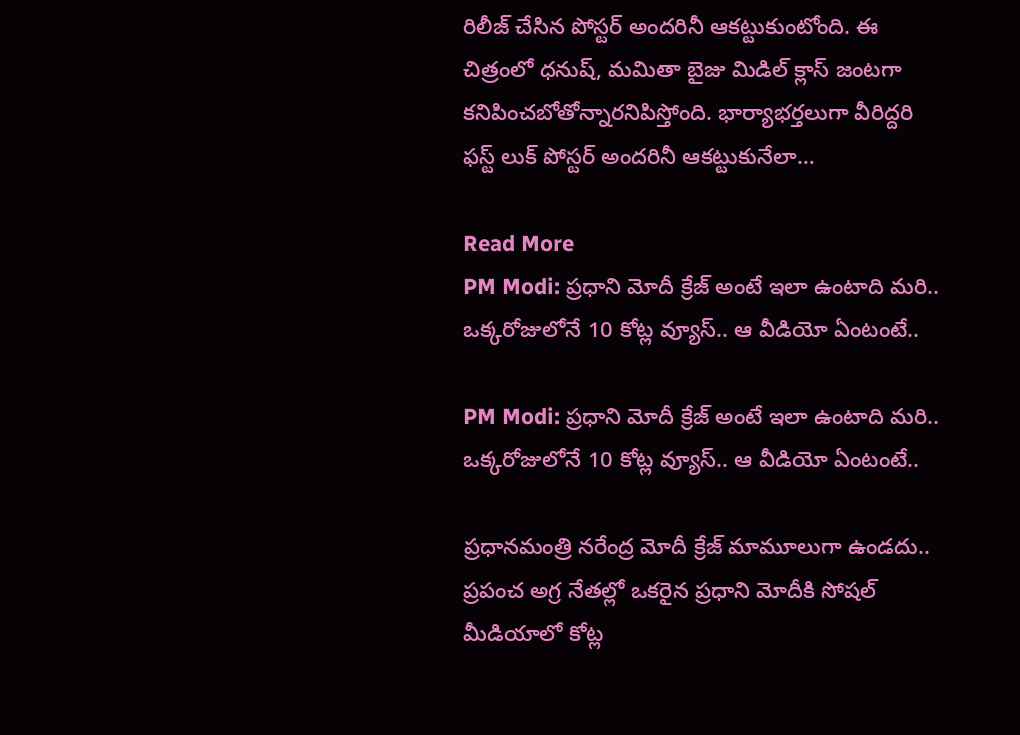రిలీజ్ చేసిన పోస్టర్ అందరినీ ఆకట్టుకుంటోంది. ఈ చిత్రంలో ధనుష్, మమితా బైజు మిడిల్ క్లాస్ జంటగా కనిపించబోతోన్నారనిపిస్తోంది. భార్యాభర్తలుగా వీరిద్దరి ఫస్ట్ లుక్ పోస్టర్ అందరినీ ఆకట్టుకునేలా…

Read More
PM Modi: ప్రధాని మోదీ క్రేజ్ అంటే ఇలా ఉంటాది మరి.. ఒక్కరోజులోనే 10 కోట్ల వ్యూస్.. ఆ వీడియో ఏంటంటే..

PM Modi: ప్రధాని మోదీ క్రేజ్ అంటే ఇలా ఉంటాది మరి.. ఒక్కరోజులోనే 10 కోట్ల వ్యూస్.. ఆ వీడియో ఏంటంటే..

ప్రధానమంత్రి నరేంద్ర మోదీ క్రేజ్ మామూలుగా ఉండదు.. ప్రపంచ అగ్ర నేతల్లో ఒకరైన ప్రధాని మోదీకి సోషల్ మీడియాలో కోట్ల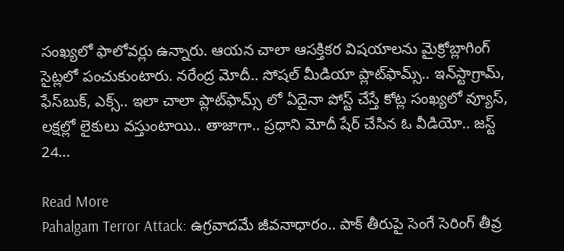సంఖ్యలో ఫాలోవర్లు ఉన్నారు. ఆయన చాలా ఆసక్తికర విషయాలను మైక్రోబ్లాగింగ్ సైట్లలో పంచుకుంటారు. నరేంద్ర మోదీ.. సోషల్ మీడియా ప్లాట్‌ఫామ్స్.. ఇన్‌స్టాగ్రామ్, ఫేస్‌బుక్, ఎక్స్.. ఇలా చాలా ప్లాట్‌ఫామ్స్ లో ఏదైనా పోస్ట్ చేస్తే కోట్ల సంఖ్యలో వ్యూస్, లక్షల్లో లైకులు వస్తుంటాయి.. తాజాగా.. ప్రధాని మోదీ షేర్ చేసిన ఓ వీడియో.. జస్ట్ 24…

Read More
Pahalgam Terror Attack: ఉగ్రవాదమే జీవనాధారం.. పాక్ తీరుపై సెంగే సెరింగ్ తీవ్ర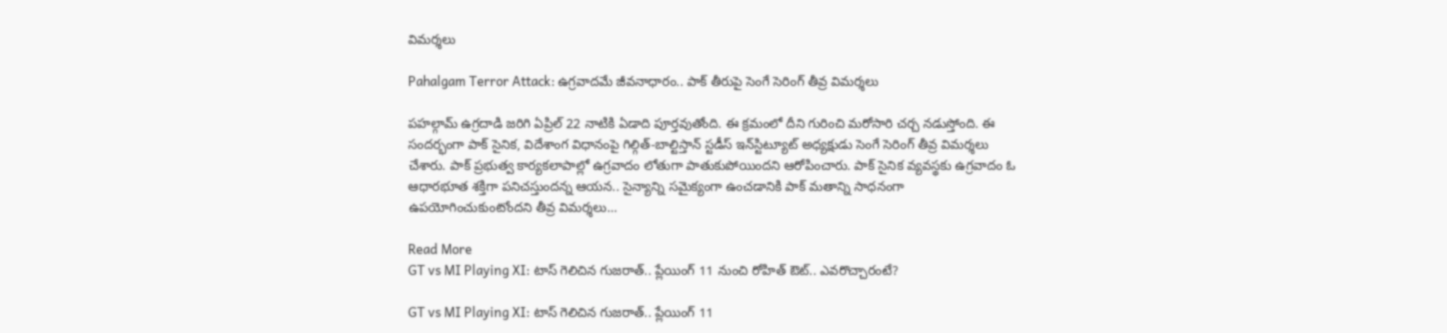విమర్శలు

Pahalgam Terror Attack: ఉగ్రవాదమే జీవనాధారం.. పాక్ తీరుపై సెంగే సెరింగ్ తీవ్ర విమర్శలు

పహల్గామ్ ఉగ్రదాడి జరిగి ఏప్రిల్ 22 నాటికి ఏడాది పూర్తవుతోంది. ఈ క్రమంలో దీని గురించి మరోసారి చర్చ నడుస్తోంది. ఈ సందర్భంగా పాక్ సైనిక, విదేశాంగ విధానంపై గిల్గిత్-బాల్టిస్తాన్ స్టడీస్ ఇన్‌స్టిట్యూట్ అధ్యక్షుడు సెంగే సెరింగ్ తీవ్ర విమర్శలు చేశారు. పాక్ ప్రభుత్వ కార్యకలాపాల్లో ఉగ్రవాదం లోతుగా పాతుకుపోయిందని ఆరోపించారు. పాక్ సైనిక వ్యవస్థకు ఉగ్రవాదం ఓ ఆధారభూత శక్తిగా పనిచస్తుందన్న ఆయన.. సైన్యాన్ని సమైక్యంగా ఉంచడానికి పాక్ మతాన్ని సాధనంగా ఉపయోగించుకుంటోందని తీవ్ర విమర్శలు…

Read More
GT vs MI Playing XI: టాస్ గెలిచిన గుజరాత్.. ప్లేయింగ్ 11 నుంచి రోహిత్ ఔట్.. ఎవరొచ్చారంటే?

GT vs MI Playing XI: టాస్ గెలిచిన గుజరాత్.. ప్లేయింగ్ 11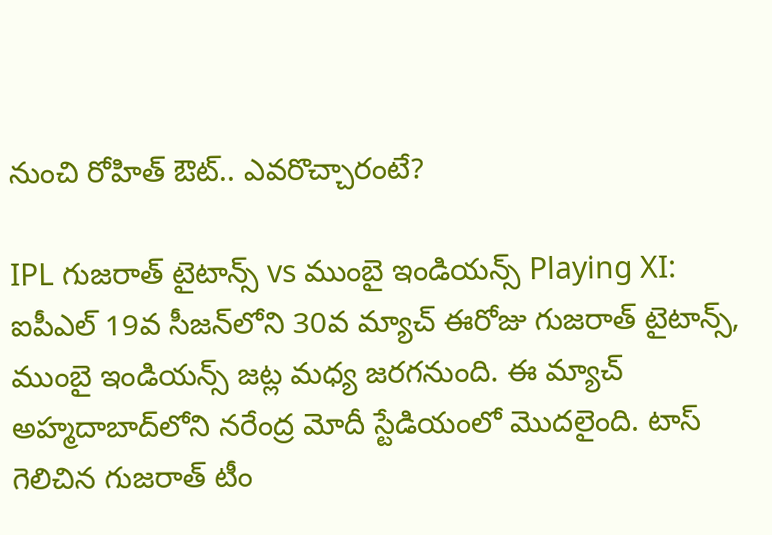నుంచి రోహిత్ ఔట్.. ఎవరొచ్చారంటే?

IPL గుజరాత్ టైటాన్స్ vs ముంబై ఇండియన్స్ Playing XI: ఐపీఎల్ 19వ సీజన్‌లోని 30వ మ్యాచ్ ఈరోజు గుజరాత్ టైటాన్స్, ముంబై ఇండియన్స్ జట్ల మధ్య జరగనుంది. ఈ మ్యాచ్ అహ్మదాబాద్‌లోని నరేంద్ర మోదీ స్టేడియంలో మొదలైంది. టాస్ గెలిచిన గుజరాత్ టీం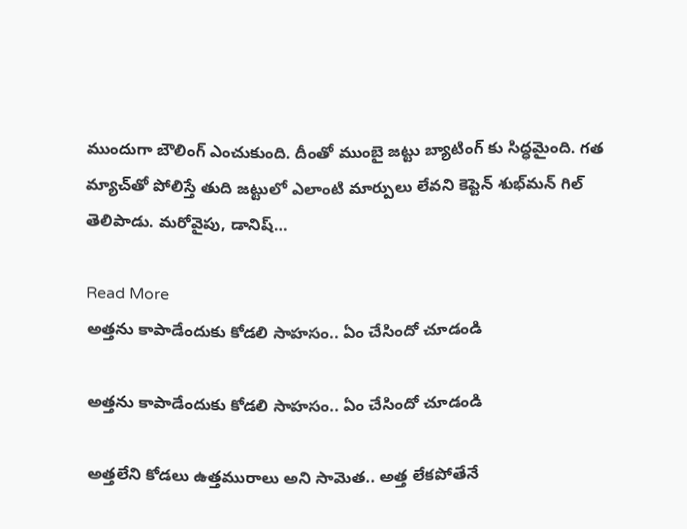ముందుగా బౌలింగ్ ఎంచుకుంది. దీంతో ముంబై జట్టు బ్యాటింగ్ కు సిద్ధమైంది. గత మ్యాచ్‌తో పోలిస్తే తుది జట్టులో ఎలాంటి మార్పులు లేవని కెప్టెన్ శుభ్‌మన్ గిల్ తెలిపాడు. మరోవైపు, డానిష్…

Read More
అత్తను కాపాడేందుకు కోడలి సాహసం.. ఏం చేసిందో చూడండి

అత్తను కాపాడేందుకు కోడలి సాహసం.. ఏం చేసిందో చూడండి

అత్తలేని కోడలు ఉత్తమురాలు అని సామెత.. అత్త లేకపోతేనే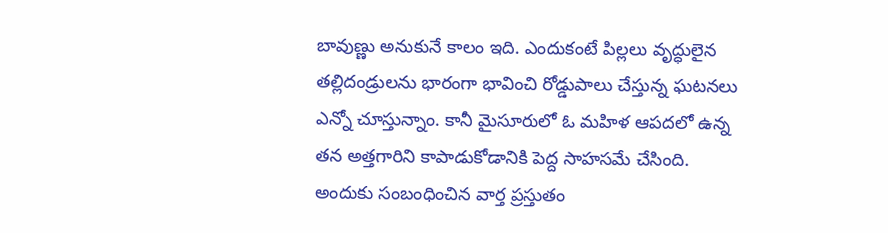బావుణ్ణు అనుకునే కాలం ఇది. ఎందుకంటే పిల్లలు వృద్ధులైన తల్లిదండ్రులను భారంగా భావించి రోడ్డుపాలు చేస్తున్న ఘటనలు ఎన్నో చూస్తున్నాం. కానీ మైసూరులో ఓ మహిళ ఆపదలో ఉన్న తన అత్తగారిని కాపాడుకోడానికి పెద్ద సాహసమే చేసింది. అందుకు సంబంధించిన వార్త ప్రస్తుతం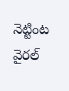నెట్టింట వైరల్‌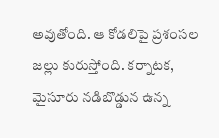అవుతోంది. ఆ కోడలిపై ప్రశంసల జల్లు కురుస్తోంది. కర్నాటక, మైసూరు నడిబొడ్డున ఉన్న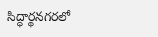సిద్ధార్థనగరలో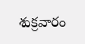శుక్రవారం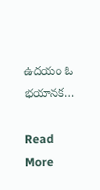ఉదయం ఓ భయానక…

Read More